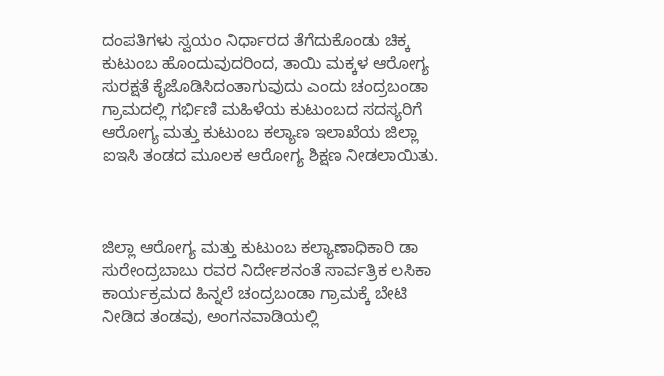ದಂಪತಿಗಳು ಸ್ವಯಂ ನಿರ್ಧಾರದ ತೆಗೆದುಕೊಂಡು ಚಿಕ್ಕ ಕುಟುಂಬ ಹೊಂದುವುದರಿಂದ, ತಾಯಿ ಮಕ್ಕಳ ಆರೋಗ್ಯ ಸುರಕ್ಷತೆ ಕೈಜೊಡಿಸಿದಂತಾಗುವುದು ಎಂದು ಚಂದ್ರಬಂಡಾ ಗ್ರಾಮದಲ್ಲಿ ಗರ್ಭಿಣಿ ಮಹಿಳೆಯ ಕುಟುಂಬದ ಸದಸ್ಯರಿಗೆ ಆರೋಗ್ಯ ಮತ್ತು ಕುಟುಂಬ ಕಲ್ಯಾಣ ಇಲಾಖೆಯ ಜಿಲ್ಲಾ ಐಇಸಿ ತಂಡದ ಮೂಲಕ ಆರೋಗ್ಯ ಶಿಕ್ಷಣ ನೀಡಲಾಯಿತು.



ಜಿಲ್ಲಾ ಆರೋಗ್ಯ ಮತ್ತು ಕುಟುಂಬ ಕಲ್ಯಾಣಾಧಿಕಾರಿ ಡಾ ಸುರೇಂದ್ರಬಾಬು ರವರ ನಿರ್ದೇಶನಂತೆ ಸಾರ್ವತ್ರಿಕ ಲಸಿಕಾ ಕಾರ್ಯಕ್ರಮದ ಹಿನ್ನಲೆ ಚಂದ್ರಬಂಡಾ ಗ್ರಾಮಕ್ಕೆ ಬೇಟಿ ನೀಡಿದ ತಂಡವು, ಅಂಗನವಾಡಿಯಲ್ಲಿ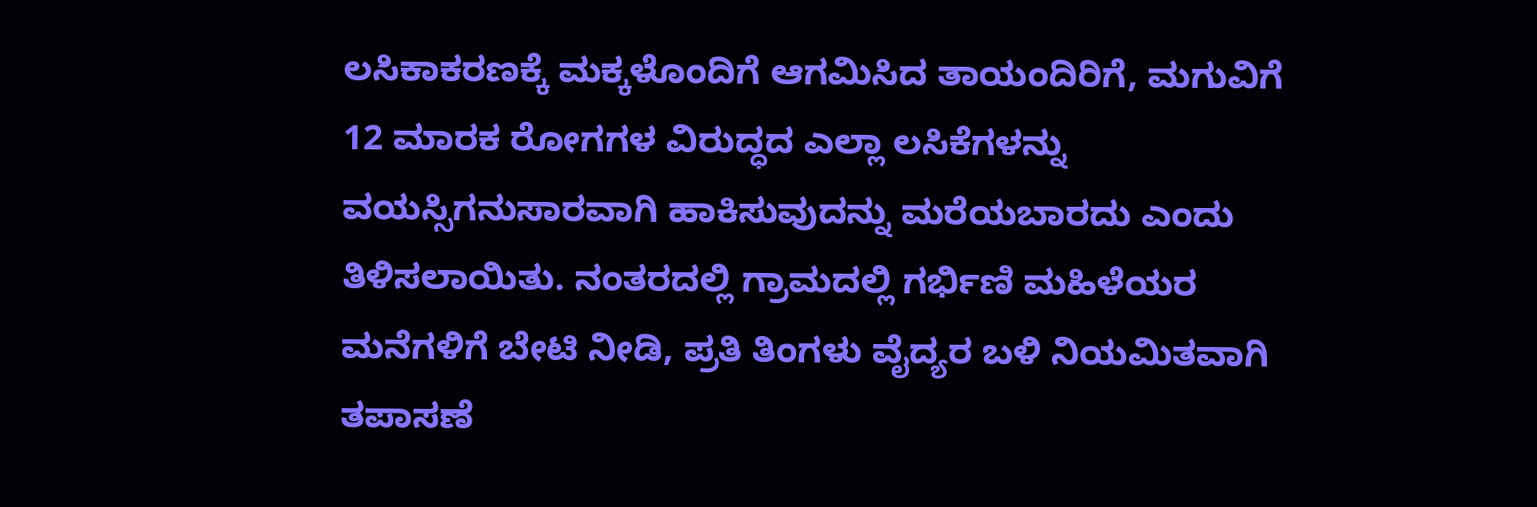ಲಸಿಕಾಕರಣಕ್ಕೆ ಮಕ್ಕಳೊಂದಿಗೆ ಆಗಮಿಸಿದ ತಾಯಂದಿರಿಗೆ, ಮಗುವಿಗೆ 12 ಮಾರಕ ರೋಗಗಳ ವಿರುದ್ಧದ ಎಲ್ಲಾ ಲಸಿಕೆಗಳನ್ನು ವಯಸ್ಸಿಗನುಸಾರವಾಗಿ ಹಾಕಿಸುವುದನ್ನು ಮರೆಯಬಾರದು ಎಂದು ತಿಳಿಸಲಾಯಿತು. ನಂತರದಲ್ಲಿ ಗ್ರಾಮದಲ್ಲಿ ಗರ್ಭಿಣಿ ಮಹಿಳೆಯರ ಮನೆಗಳಿಗೆ ಬೇಟಿ ನೀಡಿ, ಪ್ರತಿ ತಿಂಗಳು ವೈದ್ಯರ ಬಳಿ ನಿಯಮಿತವಾಗಿ ತಪಾಸಣೆ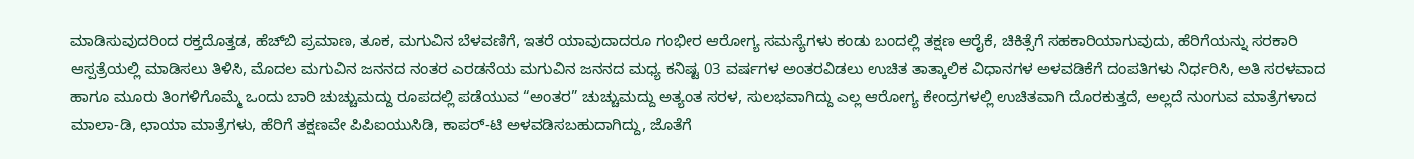ಮಾಡಿಸುವುದರಿಂದ ರಕ್ತದೊತ್ತಡ, ಹೆಚ್‌ಬಿ ಪ್ರಮಾಣ, ತೂಕ, ಮಗುವಿನ ಬೆಳವಣಿಗೆ, ಇತರೆ ಯಾವುದಾದರೂ ಗಂಭೀರ ಆರೋಗ್ಯ ಸಮಸ್ಯೆಗಳು ಕಂಡು ಬಂದಲ್ಲಿ ತಕ್ಷಣ ಆರೈಕೆ, ಚಿಕಿತ್ಸೆಗೆ ಸಹಕಾರಿಯಾಗುವುದು, ಹೆರಿಗೆಯನ್ನು ಸರಕಾರಿ ಆಸ್ಪತ್ರೆಯಲ್ಲಿ ಮಾಡಿಸಲು ತಿಳಿಸಿ, ಮೊದಲ ಮಗುವಿನ ಜನನದ ನಂತರ ಎರಡನೆಯ ಮಗುವಿನ ಜನನದ ಮಧ್ಯ ಕನಿಷ್ಟ 03 ವರ್ಷಗಳ ಅಂತರವಿಡಲು ಉಚಿತ ತಾತ್ಕಾಲಿಕ ವಿಧಾನಗಳ ಅಳವಡಿಕೆಗೆ ದಂಪತಿಗಳು ನಿರ್ಧರಿಸಿ, ಅತಿ ಸರಳವಾದ ಹಾಗೂ ಮೂರು ತಿಂಗಳಿಗೊಮ್ಮೆ ಒಂದು ಬಾರಿ ಚುಚ್ಚುಮದ್ದು ರೂಪದಲ್ಲಿ ಪಡೆಯುವ “ಅಂತರ” ಚುಚ್ಚುಮದ್ದು ಅತ್ಯಂತ ಸರಳ, ಸುಲಭವಾಗಿದ್ದು ಎಲ್ಲ ಆರೋಗ್ಯ ಕೇಂದ್ರಗಳಲ್ಲಿ ಉಚಿತವಾಗಿ ದೊರಕುತ್ತದೆ, ಅಲ್ಲದೆ ನುಂಗುವ ಮಾತ್ರೆಗಳಾದ ಮಾಲಾ-ಡಿ, ಛಾಯಾ ಮಾತ್ರೆಗಳು, ಹೆರಿಗೆ ತಕ್ಷಣವೇ ಪಿಪಿಐಯುಸಿಡಿ, ಕಾಪರ್‌-ಟಿ ಅಳವಡಿಸಬಹುದಾಗಿದ್ದು, ಜೊತೆಗೆ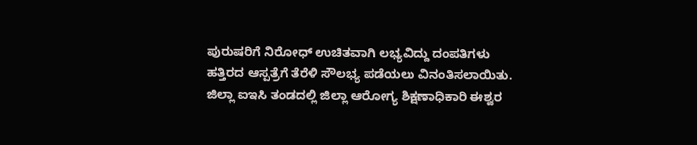ಪುರುಷರಿಗೆ ನಿರೋಧ್‌ ಉಚಿತವಾಗಿ ಲಭ್ಯವಿದ್ದು ದಂಪತಿಗಳು ಹತ್ತಿರದ ಆಸ್ಪತ್ರೆಗೆ ತೆರೆಳಿ ಸೌಲಭ್ಯ ‌ಪಡೆಯಲು ವಿನಂತಿಸಲಾಯಿತು. ಜಿಲ್ಲಾ ಐಇಸಿ ತಂಡದಲ್ಲಿ ಜಿಲ್ಲಾ ಆರೋಗ್ಯ ಶಿಕ್ಷಣಾಧಿಕಾರಿ ಈಶ್ವರ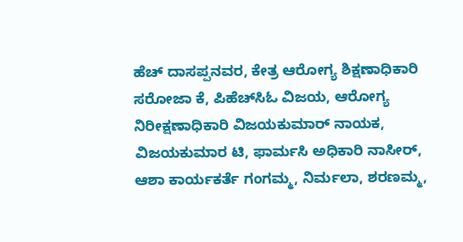ಹೆಚ್‌ ದಾಸಪ್ಪನವರ, ಕೇತ್ರ ಆರೋಗ್ಯ ಶಿಕ್ಷಣಾಧಿಕಾರಿ ಸರೋಜಾ ಕೆ, ಪಿಹೆಚ್‌ಸಿಓ ವಿಜಯ, ಆರೋಗ್ಯ ನಿರೀಕ್ಷಣಾಧಿಕಾರಿ ವಿಜಯಕುಮಾರ್ ನಾಯಕ, ವಿಜಯಕುಮಾರ ಟಿ, ಫಾರ್ಮಸಿ ಅಧಿಕಾರಿ ನಾಸೀರ್‌, ಆಶಾ ಕಾರ್ಯಕರ್ತೆ ಗಂಗಮ್ಮ, ನಿರ್ಮಲಾ, ಶರಣಮ್ಮ,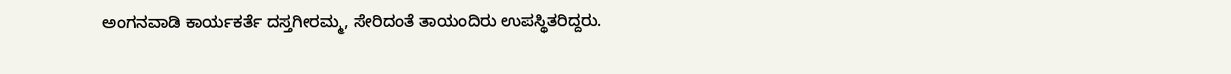ಅಂಗನವಾಡಿ ಕಾರ್ಯಕರ್ತೆ ದಸ್ತಗೀರಮ್ಮ, ಸೇರಿದಂತೆ ತಾಯಂದಿರು ಉಪಸ್ಥಿತರಿದ್ದರು.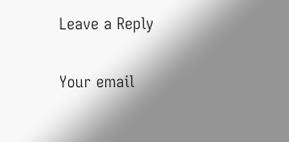Leave a Reply

Your email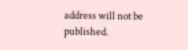address will not be published.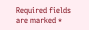Required fields are marked *